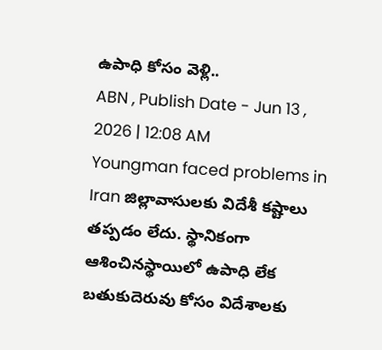ఉపాధి కోసం వెళ్లి..
ABN , Publish Date - Jun 13 , 2026 | 12:08 AM
Youngman faced problems in Iran జిల్లావాసులకు విదేశీ కష్టాలు తప్పడం లేదు. స్థానికంగా ఆశించినస్థాయిలో ఉపాధి లేక బతుకుదెరువు కోసం విదేశాలకు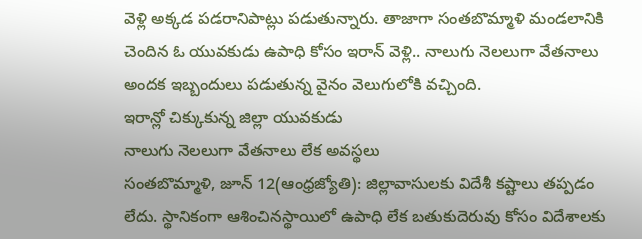వెళ్లి అక్కడ పడరానిపాట్లు పడుతున్నారు. తాజాగా సంతబొమ్మాళి మండలానికి చెందిన ఓ యువకుడు ఉపాధి కోసం ఇరాన్ వెళ్లి.. నాలుగు నెలలుగా వేతనాలు అందక ఇబ్బందులు పడుతున్న వైనం వెలుగులోకి వచ్చింది.
ఇరాన్లో చిక్కుకున్న జిల్లా యువకుడు
నాలుగు నెలలుగా వేతనాలు లేక అవస్థలు
సంతబొమ్మాళి, జూన్ 12(ఆంధ్రజ్యోతి): జిల్లావాసులకు విదేశీ కష్టాలు తప్పడం లేదు. స్థానికంగా ఆశించినస్థాయిలో ఉపాధి లేక బతుకుదెరువు కోసం విదేశాలకు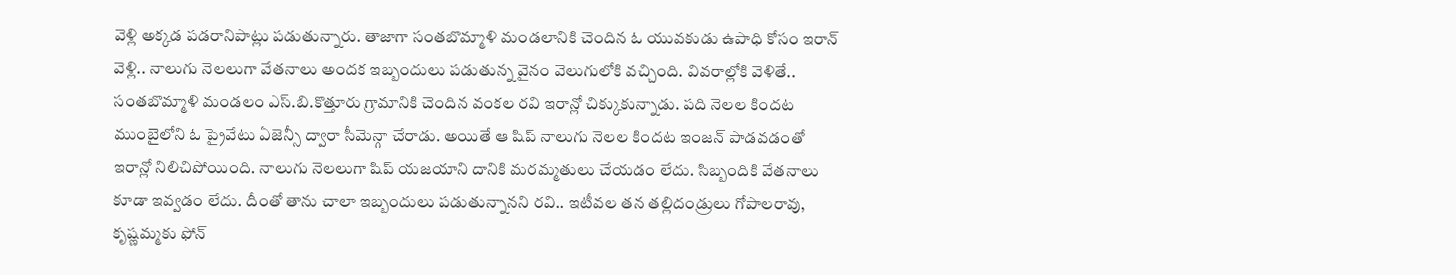వెళ్లి అక్కడ పడరానిపాట్లు పడుతున్నారు. తాజాగా సంతబొమ్మాళి మండలానికి చెందిన ఓ యువకుడు ఉపాధి కోసం ఇరాన్ వెళ్లి.. నాలుగు నెలలుగా వేతనాలు అందక ఇబ్బందులు పడుతున్న వైనం వెలుగులోకి వచ్చింది. వివరాల్లోకి వెళితే.. సంతబొమ్మాళి మండలం ఎస్.బి.కొత్తూరు గ్రామానికి చెందిన వంకల రవి ఇరాన్లో చిక్కుకున్నాడు. పది నెలల కిందట ముంబైలోని ఓ ప్రైవేటు ఏజెన్సీ ద్వారా సీమెన్గా చేరాడు. అయితే ఆ షిప్ నాలుగు నెలల కిందట ఇంజన్ పాడవడంతో ఇరాన్లో నిలిచిపోయింది. నాలుగు నెలలుగా షిప్ యజయాని దానికి మరమ్మతులు చేయడం లేదు. సిబ్బందికి వేతనాలు కూడా ఇవ్వడం లేదు. దీంతో తాను చాలా ఇబ్బందులు పడుతున్నానని రవి.. ఇటీవల తన తల్లిదండ్రులు గోపాలరావు, కృష్ణమ్మకు ఫోన్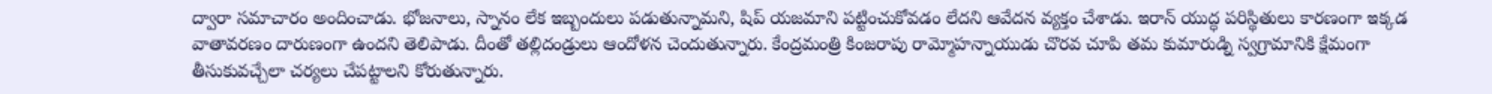ద్వారా సమాచారం అందించాడు. భోజనాలు, స్నానం లేక ఇబ్బందులు పడుతున్నామని, షిప్ యజమాని పట్టించుకోవడం లేదని ఆవేదన వ్యక్తం చేశాడు. ఇరాన్ యుద్ధ పరిస్థితులు కారణంగా ఇక్కడ వాతావరణం దారుణంగా ఉందని తెలిపాడు. దీంతో తల్లిదండ్రులు ఆందోళన చెందుతున్నారు. కేంద్రమంత్రి కింజరాపు రామ్మోహన్నాయుడు చొరవ చూపి తమ కుమారుడ్ని స్వగ్రామానికి క్షేమంగా తీసుకువచ్చేలా చర్యలు చేపట్టాలని కోరుతున్నారు.